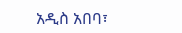አዲስ አበባ፣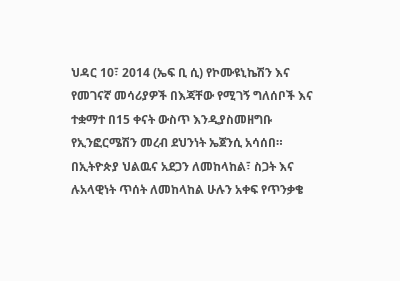ህዳር 10፣ 2014 (ኤፍ ቢ ሲ) የኮሙዩኒኬሽን እና የመገናኛ መሳሪያዎች በእጃቸው የሚገኝ ግለሰቦች እና ተቋማተ በ15 ቀናት ውስጥ እንዲያስመዘግቡ የኢንፎርሜሽን መረብ ደህንነት ኤጀንሲ አሳሰበ።
በኢትዮጵያ ህልዉና አደጋን ለመከላከል፣ ስጋት እና ሉአላዊነት ጥሰት ለመከላከል ሁሉን አቀፍ የጥንቃቄ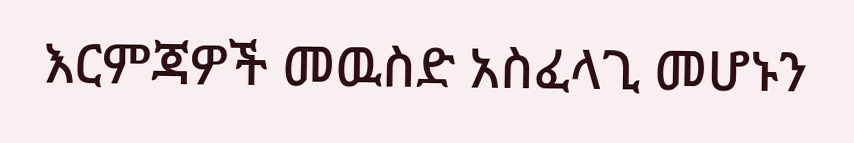እርምጃዎች መዉስድ አስፈላጊ መሆኑን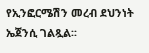የኢንፎርሜሽን መረብ ደህንነት ኤጀንሲ ገልጿል፡፡